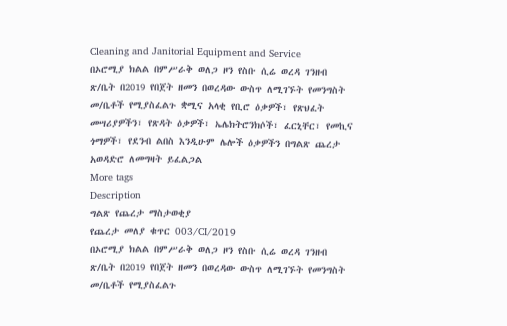Cleaning and Janitorial Equipment and Service
በኦሮሚያ ክልል በምሥራቅ ወለጋ ዞን የስቡ ሲሬ ወረዳ ገንዘብ ጽ/ቤት በ2019 የበጀት ዘመን በወረዳው ውስጥ ለሚገኙት የመንግስት መ/ቤቶች የሚያስፈልጉ ቋሚና አላቂ የቢሮ ዕቃዎች፣ የጽህፈት መሣሪያዎችን፣ የጽዳት ዕቃዎች፣ ኤሌክትሮንክሶች፣ ፈርኒቸር፣ የመኪና ጎማዎች፣ የደንብ ልበስ እንዲሁም ሌሎች ዕቃዎችን በግልጽ ጨረታ አወዳድሮ ለመግዛት ይፈልጋል
More tags
Description
ግልጽ የጨረታ ማስታወቂያ
የጨረታ መለያ ቁጥር 003/CI/2019
በኦሮሚያ ክልል በምሥራቅ ወለጋ ዞን የስቡ ሲሬ ወረዳ ገንዘብ ጽ/ቤት በ2019 የበጀት ዘመን በወረዳው ውስጥ ለሚገኙት የመንግስት መ/ቤቶች የሚያስፈልጉ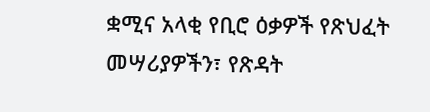ቋሚና አላቂ የቢሮ ዕቃዎች የጽህፈት መሣሪያዎችን፣ የጽዳት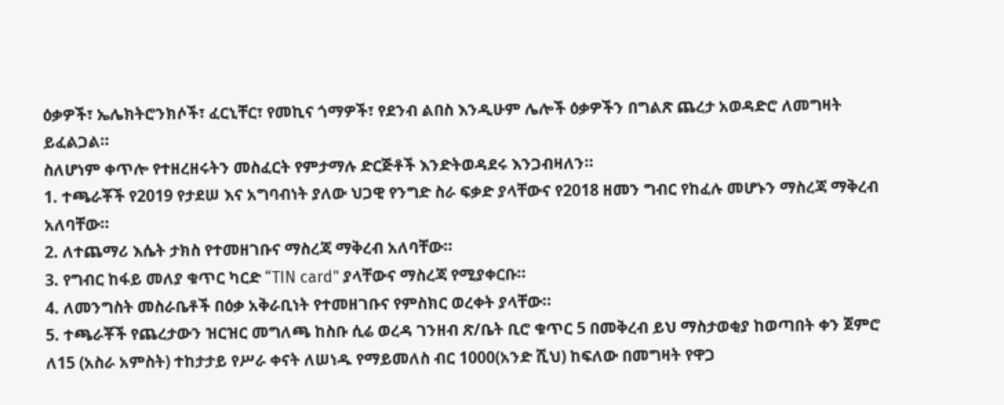ዕቃዎች፣ ኤሌክትሮንክሶች፣ ፈርኒቸር፣ የመኪና ጎማዎች፣ የደንብ ልበስ እንዲሁም ሌሎች ዕቃዎችን በግልጽ ጨረታ አወዳድሮ ለመግዛት ይፈልጋል።
ስለሆነም ቀጥሎ የተዘረዘሩትን መስፈርት የምታማሉ ድርጅቶች እንድትወዳደሩ እንጋብዛለን።
1. ተጫራቾች የ2019 የታደሠ እና አግባብነት ያለው ህጋዊ የንግድ ስራ ፍቃድ ያላቸውና የ2018 ዘመን ግብር የከፈሉ መሆኑን ማስረጃ ማቅረብ አለባቸው።
2. ለተጨማሪ እሴት ታክስ የተመዘገቡና ማስረጃ ማቅረብ አለባቸው።
3. የግብር ከፋይ መለያ ቁጥር ካርድ “TIN card" ያላቸውና ማስረጃ የሚያቀርቡ።
4. ለመንግስት መስራቤቶች በዕቃ አቅራቢነት የተመዘገቡና የምስክር ወረቀት ያላቸው።
5. ተጫራቾች የጨረታውን ዝርዝር መግለጫ ከስቡ ሲሬ ወረዳ ገንዘብ ጽ/ቤት ቢሮ ቁጥር 5 በመቅረብ ይህ ማስታወቂያ ከወጣበት ቀን ጀምሮ ለ15 (አስራ አምስት) ተከታታይ የሥራ ቀናት ለሠነዱ የማይመለስ ብር 1000(አንድ ሺህ) ከፍለው በመግዛት የዋጋ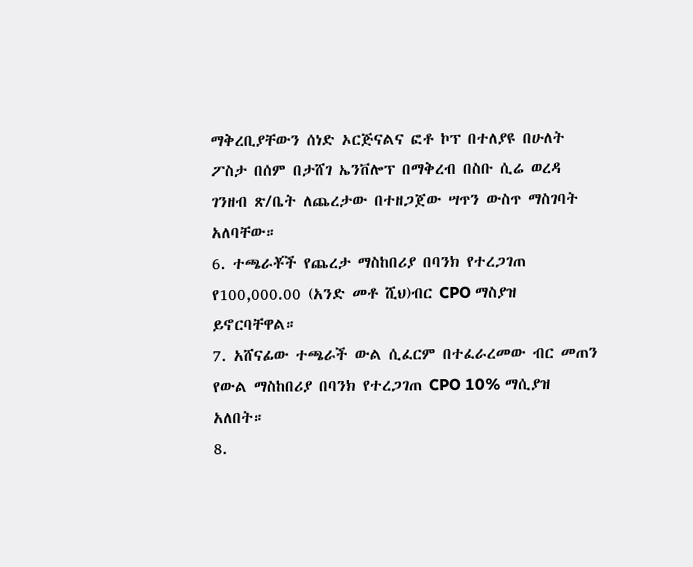ማቅረቢያቸውን ሰነድ ኦርጅናልና ፎቶ ኮፕ በተለያዩ በሁለት ፖስታ በሰም በታሸገ ኤንቨሎፕ በማቅረብ በስቡ ሲሬ ወረዳ ገንዘብ ጽ/ቤት ለጨረታው በተዘጋጀው ሣጥን ውስጥ ማስገባት አለባቸው።
6. ተጫራቾች የጨረታ ማስከበሪያ በባንክ የተረጋገጠ የ100,000.00 (አንድ መቶ ሺህ)ብር CPO ማስያዝ ይኖርባቸዋል።
7. አሸናፊው ተጫራች ውል ሲፈርም በተፈራረመው ብር መጠን የውል ማስከበሪያ በባንክ የተረጋገጠ CPO 10% ማሲያዝ አለበት።
8.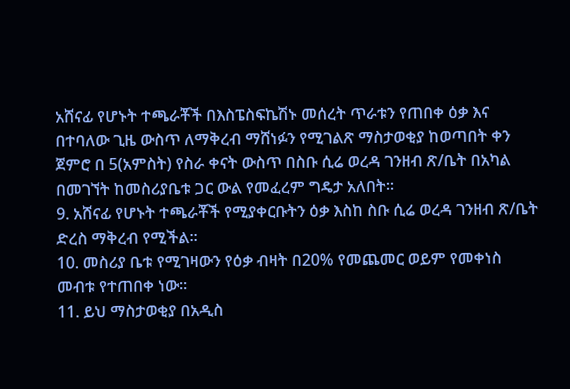አሸናፊ የሆኑት ተጫራቾች በእስፔስፍኬሽኑ መሰረት ጥራቱን የጠበቀ ዕቃ እና በተባለው ጊዜ ውስጥ ለማቅረብ ማሸነፉን የሚገልጽ ማስታወቂያ ከወጣበት ቀን ጀምሮ በ 5(አምስት) የስራ ቀናት ውስጥ በስቡ ሲሬ ወረዳ ገንዘብ ጽ/ቤት በአካል በመገኘት ከመስሪያቤቱ ጋር ውል የመፈረም ግዴታ አለበት።
9. አሸናፊ የሆኑት ተጫራቾች የሚያቀርቡትን ዕቃ እስከ ስቡ ሲሬ ወረዳ ገንዘብ ጽ/ቤት ድረስ ማቅረብ የሚችል።
10. መስሪያ ቤቱ የሚገዛውን የዕቃ ብዛት በ20% የመጨመር ወይም የመቀነስ መብቱ የተጠበቀ ነው።
11. ይህ ማስታወቂያ በአዲስ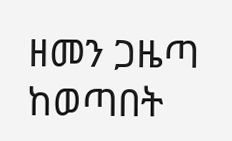ዘመን ጋዜጣ ከወጣበት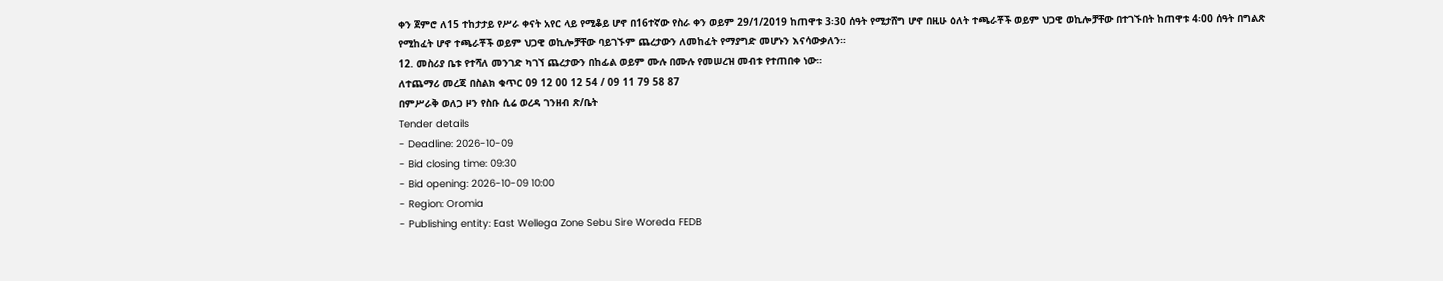ቀን ጀምሮ ለ15 ተከታታይ የሥራ ቀናት አየር ላይ የሚቆይ ሆኖ በ16ተኛው የስራ ቀን ወይም 29/1/2019 ከጠዋቱ 3፡30 ሰዓት የሚታሸግ ሆኖ በዚሁ ዕለት ተጫራቾች ወይም ህጋዊ ወኪሎቻቸው በተገኙበት ከጠዋቱ 4፡00 ሰዓት በግልጽ የሚከፈት ሆኖ ተጫራቾች ወይም ህጋዊ ወኪሎቻቸው ባይገኙም ጨረታውን ለመከፈት የማያግድ መሆኑን እናሳውቃለን።
12. መስሪያ ቤቱ የተሻለ መንገድ ካገኘ ጨረታውን በከፊል ወይም ሙሉ በሙሉ የመሠረዝ መብቱ የተጠበቀ ነው።
ለተጨማሪ መረጃ በስልክ ቁጥር 09 12 00 12 54 / 09 11 79 58 87
በምሥራቅ ወለጋ ዞን የስቡ ሲሬ ወረዳ ገንዘብ ጽ/ቤት
Tender details
- Deadline: 2026-10-09
- Bid closing time: 09:30
- Bid opening: 2026-10-09 10:00
- Region: Oromia
- Publishing entity: East Wellega Zone Sebu Sire Woreda FEDB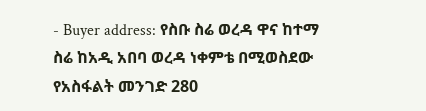- Buyer address: የስቡ ስሬ ወረዳ ዋና ከተማ ስሬ ከአዲ አበባ ወረዳ ነቀምቴ በሚወስደው የአስፋልት መንገድ 280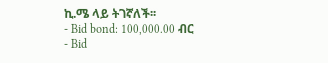ኪ.ሜ ላይ ትገኛለች፡፡
- Bid bond: 100,000.00 ብር
- Bid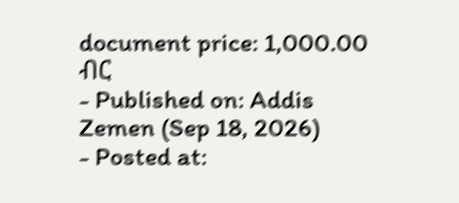document price: 1,000.00 ብር
- Published on: Addis Zemen (Sep 18, 2026)
- Posted at: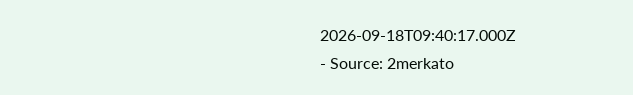2026-09-18T09:40:17.000Z
- Source: 2merkato